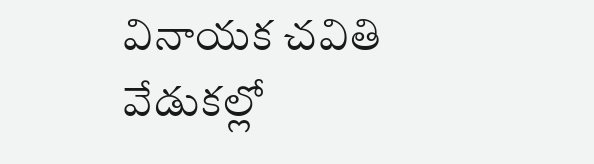వినాయక చవితి వేడుకల్లో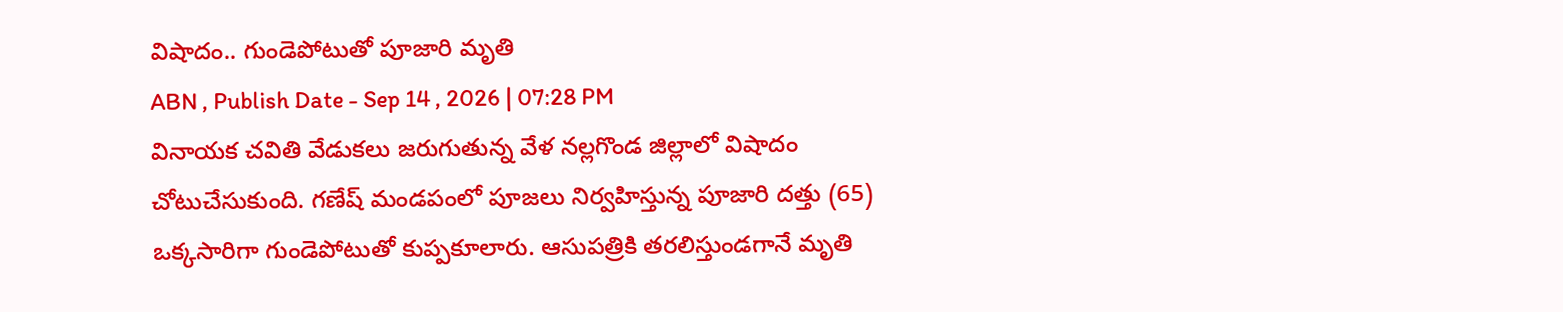విషాదం.. గుండెపోటుతో పూజారి మృతి
ABN , Publish Date - Sep 14 , 2026 | 07:28 PM
వినాయక చవితి వేడుకలు జరుగుతున్న వేళ నల్లగొండ జిల్లాలో విషాదం చోటుచేసుకుంది. గణేష్ మండపంలో పూజలు నిర్వహిస్తున్న పూజారి దత్తు (65) ఒక్కసారిగా గుండెపోటుతో కుప్పకూలారు. ఆసుపత్రికి తరలిస్తుండగానే మృతి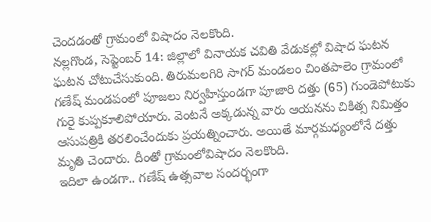చెందడంతో గ్రామంలో విషాదం నెలకొంది.
నల్లగొండ, సెప్టెంబర్ 14: జిల్లాలో వినాయక చవితి వేడుకల్లో విషాద ఘటన ఘటన చోటుచేసుకుంది. తిరుమలగిరి సాగర్ మండలం చింతపాలెం గ్రామంలో గణేష్ మండపంలో పూజలు నిర్వహిస్తుండగా పూజారి దత్తు (65) గుండెపోటుకు గురై కుప్పకూలిపోయారు. వెంటనే అక్కడున్న వారు ఆయనను చికిత్స నిమిత్తం ఆసుపత్రికి తరలించేందుకు ప్రయత్నించారు. అయితే మార్గమధ్యంలోనే దత్తు మృతి చెందారు. దీంతో గ్రామంలోవిషాదం నెలకొంది.
ఇదిలా ఉండగా.. గణేష్ ఉత్సవాల సందర్భంగా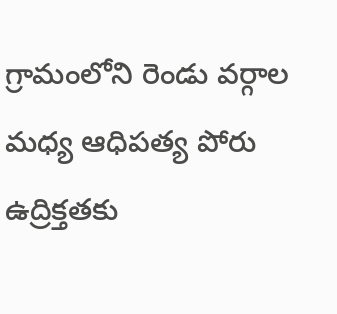గ్రామంలోని రెండు వర్గాల మధ్య ఆధిపత్య పోరు ఉద్రిక్తతకు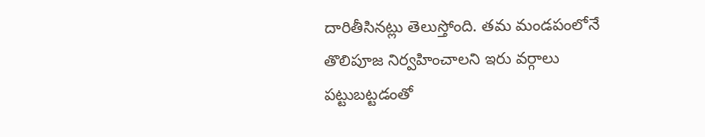దారితీసినట్లు తెలుస్తోంది. తమ మండపంలోనే తొలిపూజ నిర్వహించాలని ఇరు వర్గాలు పట్టుబట్టడంతో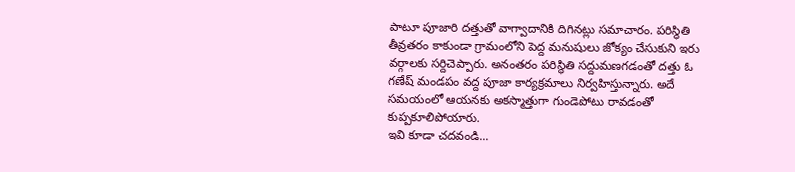పాటూ పూజారి దత్తుతో వాగ్వాదానికి దిగినట్లు సమాచారం. పరిస్థితి తీవ్రతరం కాకుండా గ్రామంలోని పెద్ద మనుషులు జోక్యం చేసుకుని ఇరు వర్గాలకు సర్దిచెప్పారు. అనంతరం పరిస్థితి సద్దుమణగడంతో దత్తు ఓ గణేష్ మండపం వద్ద పూజా కార్యక్రమాలు నిర్వహిస్తున్నారు. అదే సమయంలో ఆయనకు అకస్మాత్తుగా గుండెపోటు రావడంతో కుప్పకూలిపోయారు.
ఇవి కూడా చదవండి...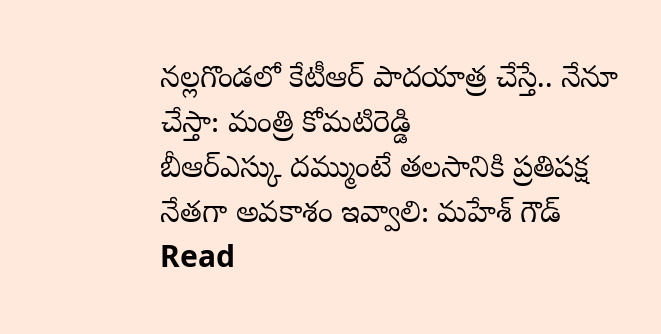నల్లగొండలో కేటీఆర్ పాదయాత్ర చేస్తే.. నేనూ చేస్తా: మంత్రి కోమటిరెడ్డి
బీఆర్ఎస్కు దమ్ముంటే తలసానికి ప్రతిపక్ష నేతగా అవకాశం ఇవ్వాలి: మహేశ్ గౌడ్
Read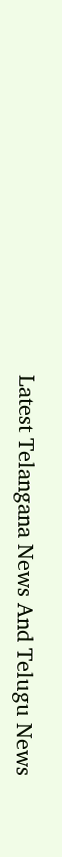Latest Telangana News And Telugu News